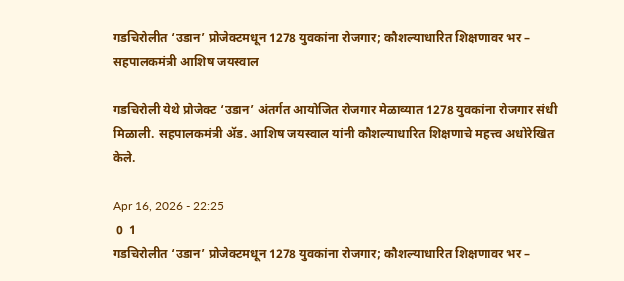गडचिरोलीत ‘उडान’ प्रोजेक्टमधून 1278 युवकांना रोजगार; कौशल्याधारित शिक्षणावर भर – सहपालकमंत्री आशिष जयस्वाल

गडचिरोली येथे प्रोजेक्ट ‘उडान’ अंतर्गत आयोजित रोजगार मेळाव्यात 1278 युवकांना रोजगार संधी मिळाली. सहपालकमंत्री ॲड. आशिष जयस्वाल यांनी कौशल्याधारित शिक्षणाचे महत्त्व अधोरेखित केले.

Apr 16, 2026 - 22:25
 0  1
गडचिरोलीत ‘उडान’ प्रोजेक्टमधून 1278 युवकांना रोजगार; कौशल्याधारित शिक्षणावर भर –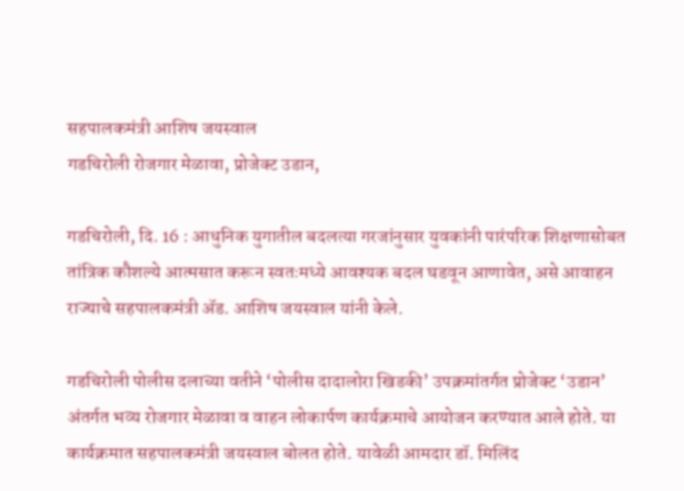सहपालकमंत्री आशिष जयस्वाल
गडचिरोली रोजगार मेळावा, प्रोजेक्ट उडान,

गडचिरोली, दि. 16 : आधुनिक युगातील बदलत्या गरजांनुसार युवकांनी पारंपरिक शिक्षणासोबत तांत्रिक कौशल्ये आत्मसात करून स्वतःमध्ये आवश्यक बदल घडवून आणावेत, असे आवाहन राज्याचे सहपालकमंत्री ॲड. आशिष जयस्वाल यांनी केले.

गडचिरोली पोलीस दलाच्या वतीने ‘पोलीस दादालोरा खिडकी’ उपक्रमांतर्गत प्रोजेक्ट ‘उडान’ अंतर्गत भव्य रोजगार मेळावा व वाहन लोकार्पण कार्यक्रमाचे आयोजन करण्यात आले होते. या कार्यक्रमात सहपालकमंत्री जयस्वाल बोलत होते. यावेळी आमदार डॉ. मिलिंद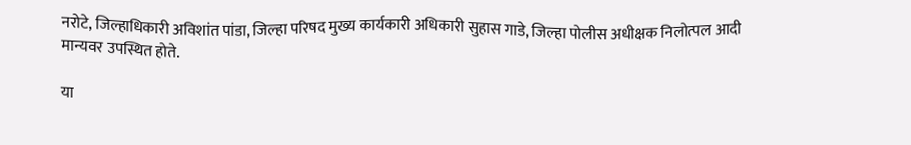नरोटे, जिल्हाधिकारी अविशांत पांडा, जिल्हा परिषद मुख्य कार्यकारी अधिकारी सुहास गाडे, जिल्हा पोलीस अधीक्षक निलोत्पल आदी मान्यवर उपस्थित होते.

या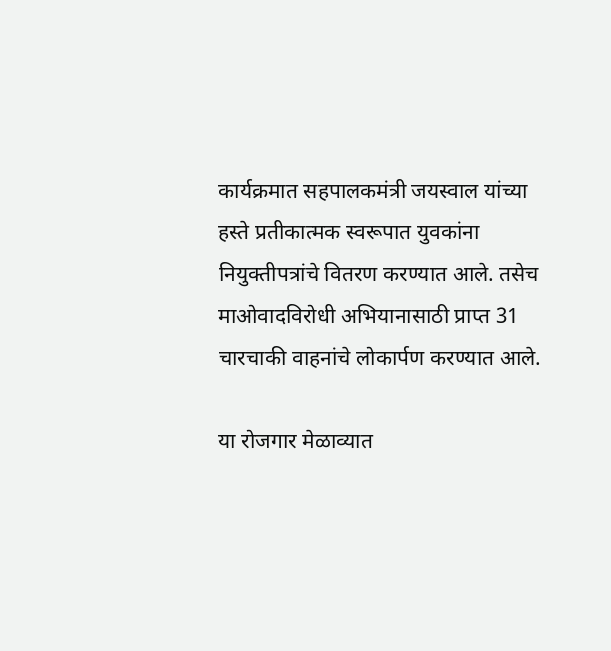कार्यक्रमात सहपालकमंत्री जयस्वाल यांच्या हस्ते प्रतीकात्मक स्वरूपात युवकांना नियुक्तीपत्रांचे वितरण करण्यात आले. तसेच माओवादविरोधी अभियानासाठी प्राप्त 31 चारचाकी वाहनांचे लोकार्पण करण्यात आले.

या रोजगार मेळाव्यात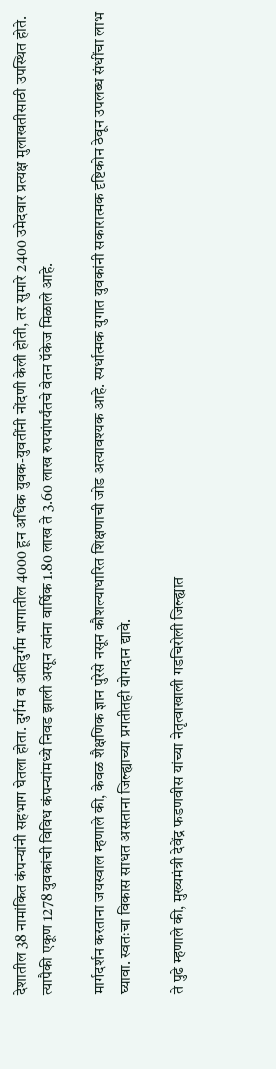देशातील 38 नामांकित कंपन्यांनी सहभाग घेतला होता. दुर्गम व अतिदुर्गम भागातील 4000 हून अधिक युवक-युवतींनी नोंदणी केली होती, तर सुमारे 2400 उमेदवार प्रत्यक्ष मुलाखतीसाठी उपस्थित होते. त्यापैकी एकूण 1278 युवकांची विविध कंपन्यांमध्ये निवड झाली असून त्यांना वार्षिक 1.80 लाख ते 3.60 लाख रुपयांपर्यंतचे वेतन पॅकेज मिळाले आहे.

मार्गदर्शन करताना जयस्वाल म्हणाले की, केवळ शैक्षणिक ज्ञान पुरेसे नसून कौशल्याधारित शिक्षणाची जोड अत्यावश्यक आहे. स्पर्धात्मक युगात युवकांनी सकारात्मक दृष्टिकोन ठेवून उपलब्ध संधींचा लाभ घ्यावा. स्वतःचा विकास साधत असताना जिल्ह्याच्या प्रगतीतही योगदान द्यावे.

ते पुढे म्हणाले की, मुख्यमंत्री देवेंद्र फडणवीस यांच्या नेतृत्वाखाली गडचिरोली जिल्ह्यात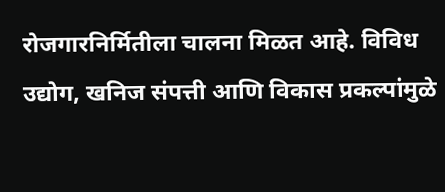रोजगारनिर्मितीला चालना मिळत आहे. विविध उद्योग, खनिज संपत्ती आणि विकास प्रकल्पांमुळे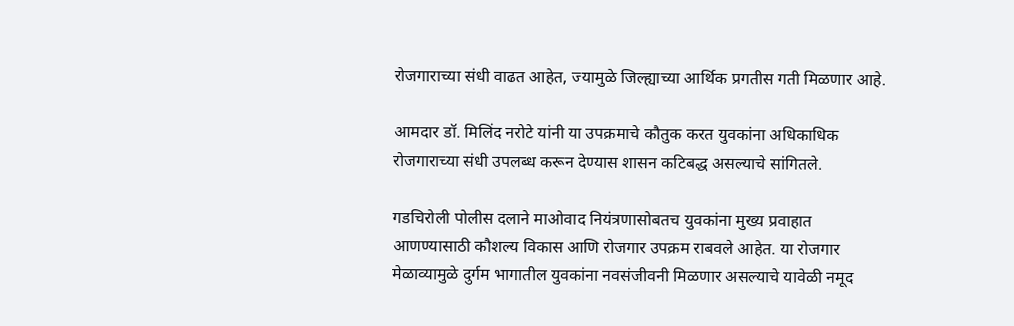रोजगाराच्या संधी वाढत आहेत, ज्यामुळे जिल्ह्याच्या आर्थिक प्रगतीस गती मिळणार आहे.

आमदार डॉ. मिलिंद नरोटे यांनी या उपक्रमाचे कौतुक करत युवकांना अधिकाधिक रोजगाराच्या संधी उपलब्ध करून देण्यास शासन कटिबद्ध असल्याचे सांगितले.

गडचिरोली पोलीस दलाने माओवाद नियंत्रणासोबतच युवकांना मुख्य प्रवाहात आणण्यासाठी कौशल्य विकास आणि रोजगार उपक्रम राबवले आहेत. या रोजगार मेळाव्यामुळे दुर्गम भागातील युवकांना नवसंजीवनी मिळणार असल्याचे यावेळी नमूद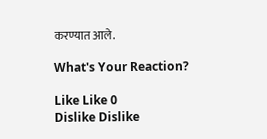करण्यात आले.

What's Your Reaction?

Like Like 0
Dislike Dislike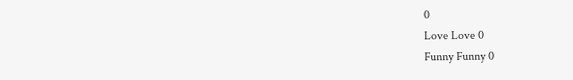0
Love Love 0
Funny Funny 0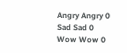Angry Angry 0
Sad Sad 0
Wow Wow 0